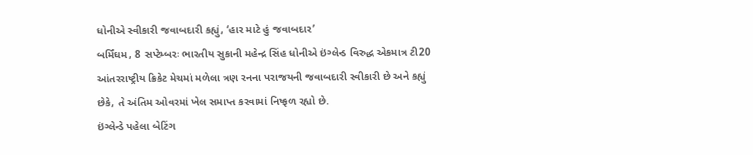ધોનીએ સ્વીકારી જવાબદારી કહ્યું, ‘હાર માટે હું જવાબદાર’
બર્મિંઘમ, 8 સપ્ટેમ્બરઃ ભારતીય સુકાની મહેન્દ્ર સિંહ ધોનીએ ઇંગ્લેન્ડ વિરુદ્ધ એકમાત્ર ટી20 આંતરરાષ્ટ્રીય ક્રિકેટ મેચમાં મળેલા ત્રણ રનના પરાજયની જવાબદારી સ્વીકારી છે અને કહ્યું છેકે, તે અંતિમ ઓવરમાં ખેલ સમાપ્ત કરવામાં નિષ્ફળ રહ્યો છે.
ઇંગ્લેન્ડે પહેલા બેટિંગ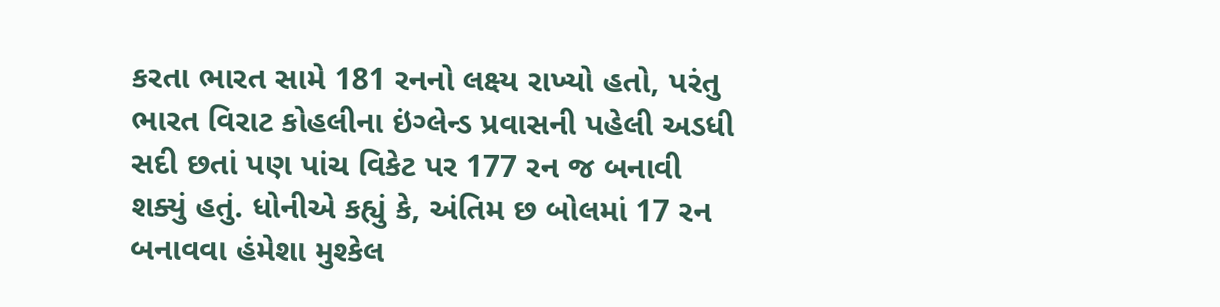કરતા ભારત સામે 181 રનનો લક્ષ્ય રાખ્યો હતો, પરંતુ ભારત વિરાટ કોહલીના ઇંગ્લેન્ડ પ્રવાસની પહેલી અડધી સદી છતાં પણ પાંચ વિકેટ પર 177 રન જ બનાવી શક્યું હતું. ધોનીએ કહ્યું કે, અંતિમ છ બોલમાં 17 રન બનાવવા હંમેશા મુશ્કેલ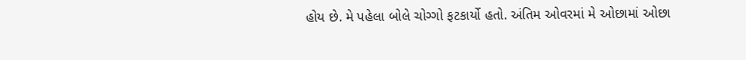હોય છે. મે પહેલા બોલે ચોગ્ગો ફટકાર્યો હતો. અંતિમ ઓવરમાં મે ઓછામાં ઓછા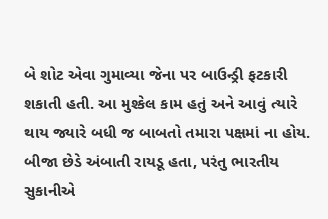બે શોટ એવા ગુમાવ્યા જેના પર બાઉન્ડ્રી ફટકારી શકાતી હતી. આ મુશ્કેલ કામ હતું અને આવું ત્યારે થાય જ્યારે બધી જ બાબતો તમારા પક્ષમાં ના હોય.
બીજા છેડે અંબાતી રાયડૂ હતા, પરંતુ ભારતીય સુકાનીએ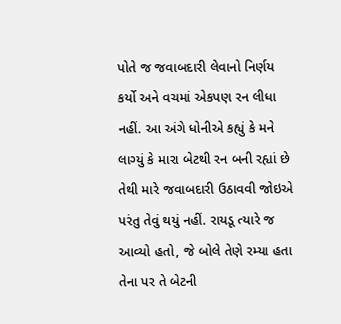પોતે જ જવાબદારી લેવાનો નિર્ણય કર્યો અને વચમાં એકપણ રન લીધા નહીં. આ અંગે ધોનીએ કહ્યું કે મને લાગ્યું કે મારા બેટથી રન બની રહ્યાં છે તેથી મારે જવાબદારી ઉઠાવવી જોઇએ પરંતુ તેવું થયું નહીં. રાયડૂ ત્યારે જ આવ્યો હતો, જે બોલે તેણે રમ્યા હતા તેના પર તે બેટની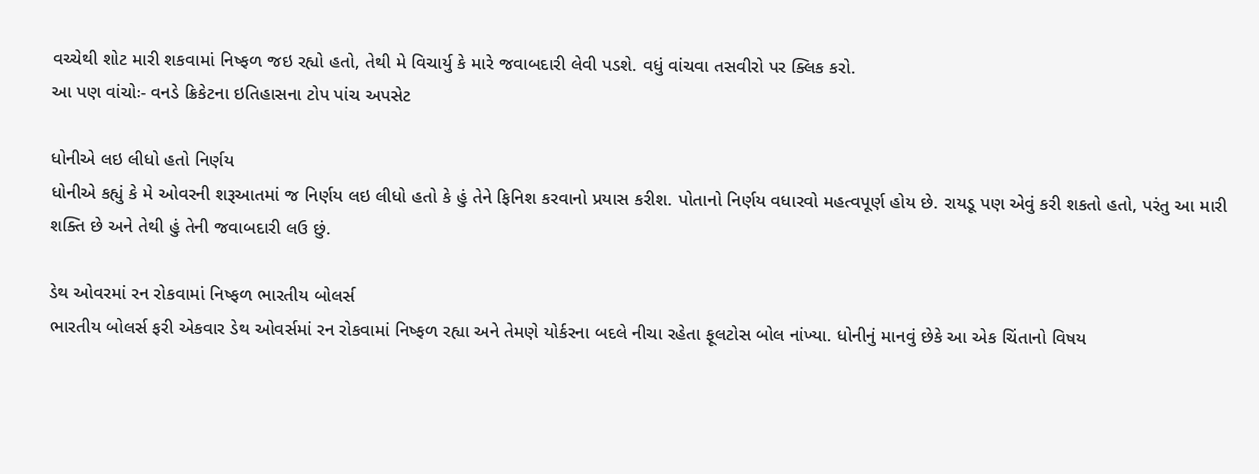વચ્ચેથી શોટ મારી શકવામાં નિષ્ફળ જઇ રહ્યો હતો, તેથી મે વિચાર્યુ કે મારે જવાબદારી લેવી પડશે. વધું વાંચવા તસવીરો પર ક્લિક કરો.
આ પણ વાંચોઃ- વનડે ક્રિકેટના ઇતિહાસના ટોપ પાંચ અપસેટ

ધોનીએ લઇ લીધો હતો નિર્ણય
ધોનીએ કહ્યું કે મે ઓવરની શરૂઆતમાં જ નિર્ણય લઇ લીધો હતો કે હું તેને ફિનિશ કરવાનો પ્રયાસ કરીશ. પોતાનો નિર્ણય વધારવો મહત્વપૂર્ણ હોય છે. રાયડૂ પણ એવું કરી શકતો હતો, પરંતુ આ મારી શક્તિ છે અને તેથી હું તેની જવાબદારી લઉ છું.

ડેથ ઓવરમાં રન રોકવામાં નિષ્ફળ ભારતીય બોલર્સ
ભારતીય બોલર્સ ફરી એકવાર ડેથ ઓવર્સમાં રન રોકવામાં નિષ્ફળ રહ્યા અને તેમણે યોર્કરના બદલે નીચા રહેતા ફૂલટોસ બોલ નાંખ્યા. ધોનીનું માનવું છેકે આ એક ચિંતાનો વિષય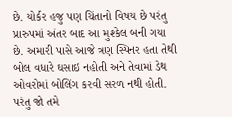છે. યોર્કર હજુ પણ ચિંતાનો વિષય છે પરંતુ પ્રારુપમાં અંતર બાદ આ મુશ્કેલ બની ગયા છે. અમારી પાસે આજે ત્રણ સ્પિનર હતા તેથી બોલ વધારે ઘસાઇ નહોતી અને તેવામાં ડેથ ઓવરોમાં બોલિંગ કરવી સરળ નથી હોતી. પરંતુ જો તમે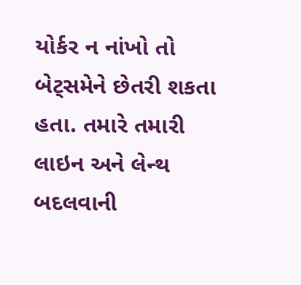યોર્કર ન નાંખો તો બેટ્સમેને છેતરી શકતા હતા. તમારે તમારી લાઇન અને લેન્થ બદલવાની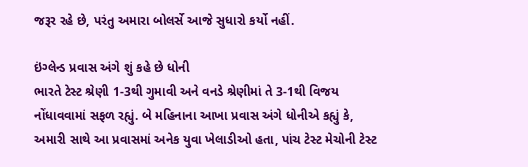જરૂર રહે છે, પરંતુ અમારા બોલર્સે આજે સુધારો કર્યો નહીં.

ઇંગ્લેન્ડ પ્રવાસ અંગે શું કહે છે ધોની
ભારતે ટેસ્ટ શ્રેણી 1-3થી ગુમાવી અને વનડે શ્રેણીમાં તે 3-1થી વિજય નોંધાવવામાં સફળ રહ્યું. બે મહિનાના આખા પ્રવાસ અંગે ધોનીએ કહ્યું કે, અમારી સાથે આ પ્રવાસમાં અનેક યુવા ખેલાડીઓ હતા, પાંચ ટેસ્ટ મેચોની ટેસ્ટ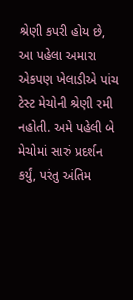શ્રેણી કપરી હોય છે, આ પહેલા અમારા એકપણ ખેલાડીએ પાંચ ટેસ્ટ મેચોની શ્રેણી રમી નહોતી. અમે પહેલી બે મેચોમાં સારું પ્રદર્શન કર્યું, પરંતુ અંતિમ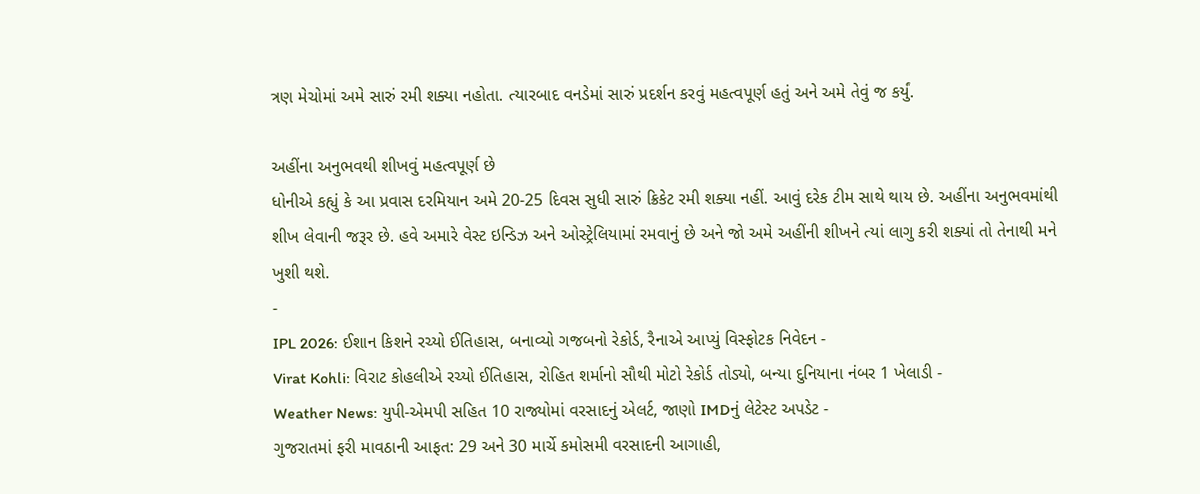ત્રણ મેચોમાં અમે સારું રમી શક્યા નહોતા. ત્યારબાદ વનડેમાં સારું પ્રદર્શન કરવું મહત્વપૂર્ણ હતું અને અમે તેવું જ કર્યું.

અહીંના અનુભવથી શીખવું મહત્વપૂર્ણ છે
ધોનીએ કહ્યું કે આ પ્રવાસ દરમિયાન અમે 20-25 દિવસ સુધી સારું ક્રિકેટ રમી શક્યા નહીં. આવું દરેક ટીમ સાથે થાય છે. અહીંના અનુભવમાંથી શીખ લેવાની જરૂર છે. હવે અમારે વેસ્ટ ઇન્ડિઝ અને ઓસ્ટ્રેલિયામાં રમવાનું છે અને જો અમે અહીંની શીખને ત્યાં લાગુ કરી શક્યાં તો તેનાથી મને ખુશી થશે.
-
IPL 2026: ઈશાન કિશને રચ્યો ઈતિહાસ, બનાવ્યો ગજબનો રેકોર્ડ, રૈનાએ આપ્યું વિસ્ફોટક નિવેદન -
Virat Kohli: વિરાટ કોહલીએ રચ્યો ઈતિહાસ, રોહિત શર્માનો સૌથી મોટો રેકોર્ડ તોડ્યો, બન્યા દુનિયાના નંબર 1 ખેલાડી -
Weather News: યુપી-એમપી સહિત 10 રાજ્યોમાં વરસાદનું એલર્ટ, જાણો IMDનું લેટેસ્ટ અપડેટ -
ગુજરાતમાં ફરી માવઠાની આફત: 29 અને 30 માર્ચે કમોસમી વરસાદની આગાહી,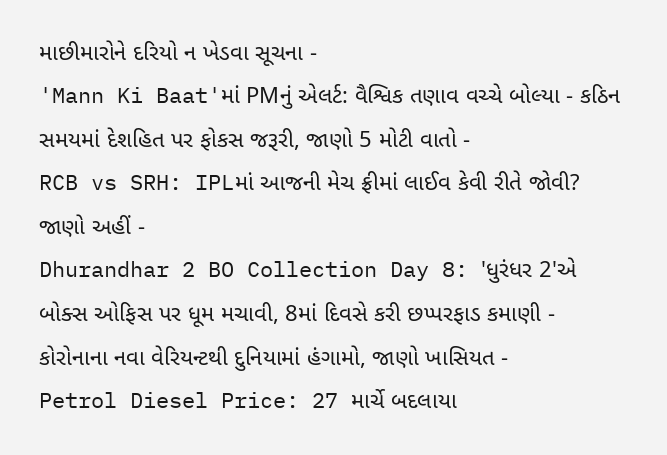માછીમારોને દરિયો ન ખેડવા સૂચના -
'Mann Ki Baat'માં PMનું એલર્ટ: વૈશ્વિક તણાવ વચ્ચે બોલ્યા - કઠિન સમયમાં દેશહિત પર ફોકસ જરૂરી, જાણો 5 મોટી વાતો -
RCB vs SRH: IPLમાં આજની મેચ ફ્રીમાં લાઈવ કેવી રીતે જોવી? જાણો અહીં -
Dhurandhar 2 BO Collection Day 8: 'ધુરંધર 2'એ બોક્સ ઓફિસ પર ધૂમ મચાવી, 8માં દિવસે કરી છપ્પરફાડ કમાણી -
કોરોનાના નવા વેરિયન્ટથી દુનિયામાં હંગામો, જાણો ખાસિયત -
Petrol Diesel Price: 27 માર્ચે બદલાયા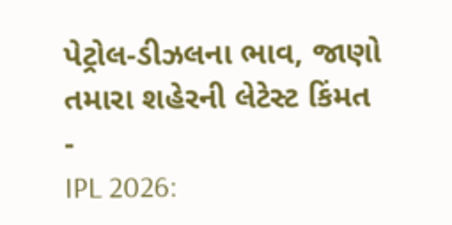પેટ્રોલ-ડીઝલના ભાવ, જાણો તમારા શહેરની લેટેસ્ટ કિંમત -
IPL 2026: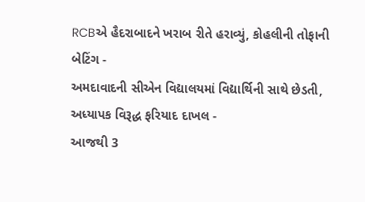RCBએ હૈદરાબાદને ખરાબ રીતે હરાવ્યું, કોહલીની તોફાની બેટિંગ -
અમદાવાદની સીએન વિદ્યાલયમાં વિદ્યાર્થિની સાથે છેડતી, અધ્યાપક વિરૂદ્ધ ફરિયાદ દાખલ -
આજથી 3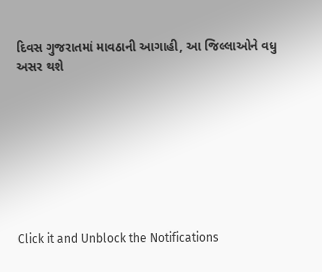દિવસ ગુજરાતમાં માવઠાની આગાહી, આ જિલ્લાઓને વધુ અસર થશે








Click it and Unblock the Notifications